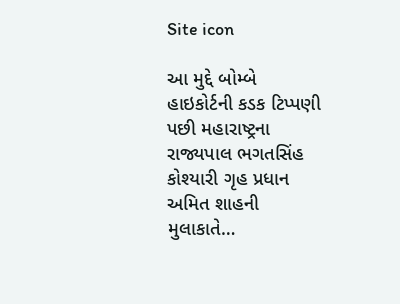Site icon

આ મુદ્દે બોમ્બે  હાઇકોર્ટની કડક ટિપ્પણી પછી મહારાષ્ટ્રના રાજ્યપાલ ભગતસિંહ કોશ્યારી ગૃહ પ્રધાન અમિત શાહની મુલાકાતે…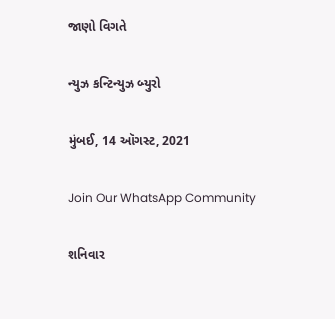જાણો વિગતે

ન્યુઝ કન્ટિન્યુઝ બ્યુરો

મુંબઈ, 14 ઑગસ્ટ, 2021

Join Our WhatsApp Community

શનિવાર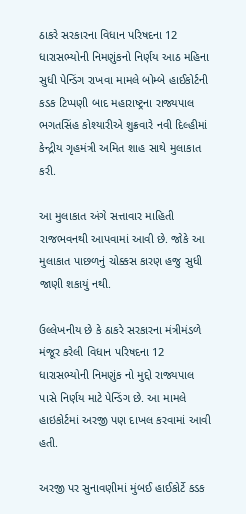ઠાકરે સરકારના વિધાન પરિષદના 12 ધારાસભ્યોની નિમણુંકનો નિર્ણય આઠ મહિના સુધી પેન્ડિંગ રાખવા મામલે બોમ્બે હાઈકોર્ટની કડક ટિપ્પણી બાદ મહારાષ્ટ્રના રાજ્યપાલ ભગતસિંહ કોશ્યારીએ શુક્રવારે નવી દિલ્હીમાં કેન્દ્રીય ગૃહમંત્રી અમિત શાહ સાથે મુલાકાત કરી.

આ મુલાકાત અંગે સત્તાવાર માહિતી રાજભવનથી આપવામાં આવી છે. જોકે આ મુલાકાત પાછળનું ચોક્કસ કારણ હજુ સુધી જાણી શકાયું નથી.

ઉલ્લેખનીય છે કે ઠાકરે સરકારના મંત્રીમંડળે મંજૂર કરેલી વિધાન પરિષદના 12 ધારાસભ્યોની નિમણુંક નો મુદ્દો રાજ્યપાલ પાસે નિર્ણય માટે પેન્ડિંગ છે. આ મામલે હાઇકોર્ટમાં અરજી પણ દાખલ કરવામાં આવી હતી.

અરજી પર સુનાવણીમાં મુંબઈ હાઈકોર્ટે કડક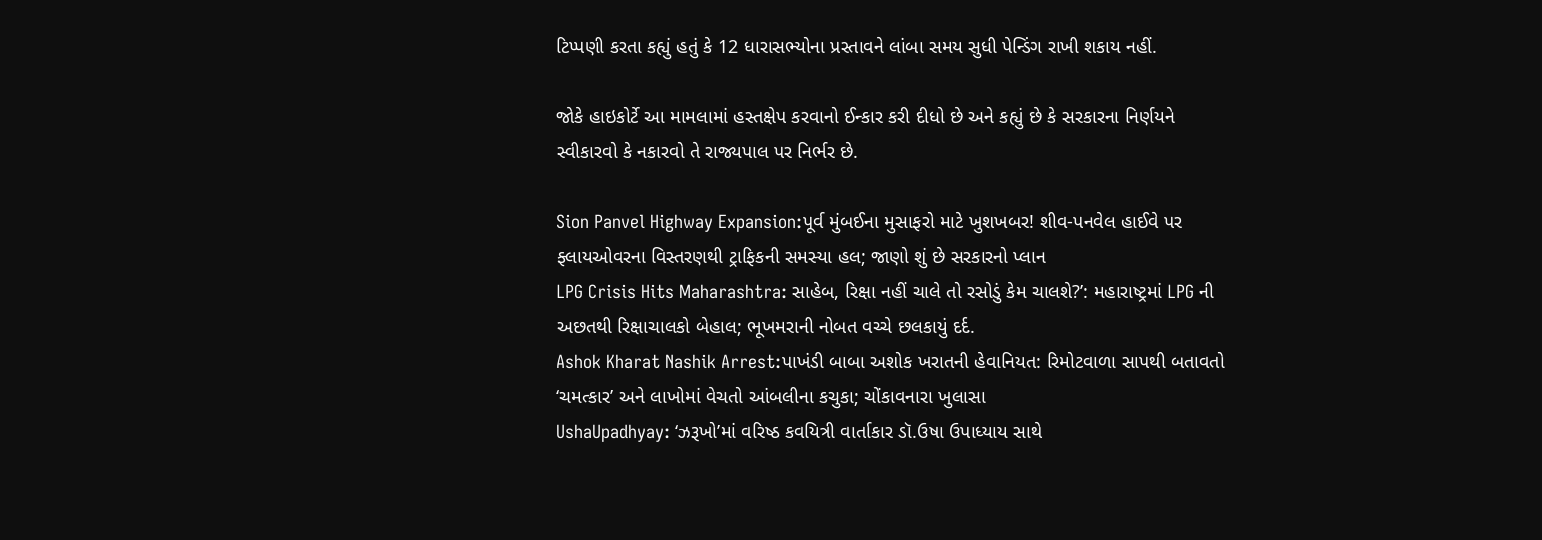ટિપ્પણી કરતા કહ્યું હતું કે 12 ધારાસભ્યોના પ્રસ્તાવને લાંબા સમય સુધી પેન્ડિંગ રાખી શકાય નહીં.

જોકે હાઇકોર્ટે આ મામલામાં હસ્તક્ષેપ કરવાનો ઈન્કાર કરી દીધો છે અને કહ્યું છે કે સરકારના નિર્ણયને સ્વીકારવો કે નકારવો તે રાજ્યપાલ પર નિર્ભર છે.

Sion Panvel Highway Expansion:પૂર્વ મુંબઈના મુસાફરો માટે ખુશખબર! શીવ-પનવેલ હાઈવે પર ફ્લાયઓવરના વિસ્તરણથી ટ્રાફિકની સમસ્યા હલ; જાણો શું છે સરકારનો પ્લાન
LPG Crisis Hits Maharashtra: સાહેબ, રિક્ષા નહીં ચાલે તો રસોડું કેમ ચાલશે?’: મહારાષ્ટ્રમાં LPG ની અછતથી રિક્ષાચાલકો બેહાલ; ભૂખમરાની નોબત વચ્ચે છલકાયું દર્દ.
Ashok Kharat Nashik Arrest:પાખંડી બાબા અશોક ખરાતની હેવાનિયત: રિમોટવાળા સાપથી બતાવતો ‘ચમત્કાર’ અને લાખોમાં વેચતો આંબલીના કચુકા; ચોંકાવનારા ખુલાસા
UshaUpadhyay: ‘ઝરૂખો’માં વરિષ્ઠ કવયિત્રી વાર્તાકાર ડૉ.ઉષા ઉપાધ્યાય સાથે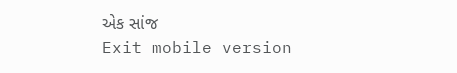એક સાંજ
Exit mobile version